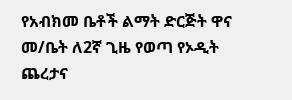የአብክመ ቤቶች ልማት ድርጅት ዋና መ/ቤት ለ2ኛ ጊዜ የወጣ የኦዲት ጨረታና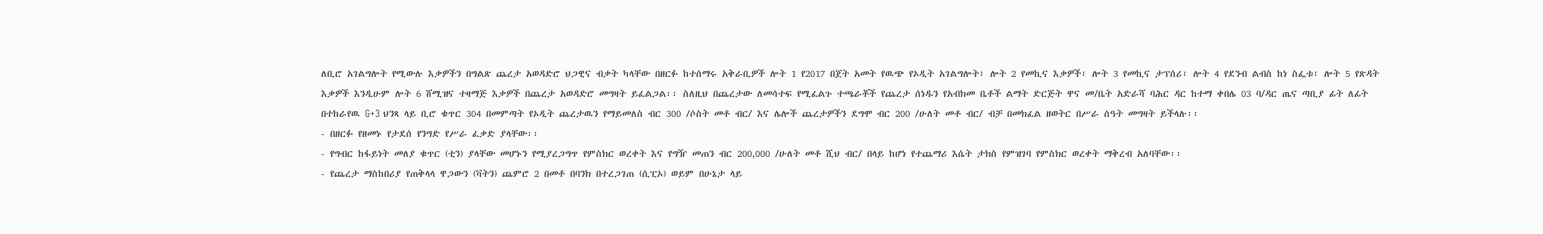ለቢሮ አገልግሎት የሚውሉ እቃዎችን በግልጽ ጨረታ አወዳድሮ ህጋዊና ብቃት ካላቸው በዘርፉ ከተሰማሩ አቅራቢዎች ሎት 1 የ2017 በጀት አመት የዉጭ የኦዲት አገልግሎት፣ ሎት 2 የመኪና እቃዎች፣ ሎት 3 የመኪና ታፕሰሪ፣ ሎት 4 የደንብ ልብስ ከነ ስፌቱ፣ ሎት 5 የጽዳት እቃዎች እንዲሁም ሎት 6 ሸሚዝና ተዛማጅ እቃዎች በጨረታ አወዳድሮ መግዛት ይፈልጋል፡፡ ስለዚህ በጨረታው ለመሳተፍ የሚፈልጉ ተጫራቾች የጨረታ ሰነዱን የአብክመ ቤቶች ልማት ድርጅት ዋና መ/ቤት አድራሻ ባሕር ዳር ከተማ ቀበሌ 03 ባ/ዳር ጤና ጣቢያ ፊት ለፊት በተከራየዉ G+3 ህንጻ ላይ ቢሮ ቁጥር 304 በመምጣት የኦዲት ጨረታዉን የማይመለስ ብር 300 /ሶስት መቶ ብር/ እና ሌሎች ጨረታዎችን ደግሞ ብር 200 /ሁለት መቶ ብር/ ብቻ በመክፈል ዘወትር በሥራ ሰዓት መግዛት ይችላሉ፡፡
- በዘርፉ የዘመኑ የታደሰ የንግድ የሥራ ፈቃድ ያላቸው፡፡
- የግብር ከፋይነት መለያ ቁጥር (ቲን) ያላቸው መሆኑን የሚያረጋግጥ የምስክር ወረቀት እና የግዥ መጠን ብር 200,000 /ሁለት መቶ ሺህ ብር/ በላይ ከሆነ የተጨማሪ እሴት ታክስ የምዝገባ የምስክር ወረቀት ማቅረብ አለባቸው፡፡
- የጨረታ ማስከበሪያ የጠቅላላ ዋጋውን (ቫትን) ጨምሮ 2 በመቶ በባንክ በተረጋገጠ (ሲፒኦ) ወይም በሁኔታ ላይ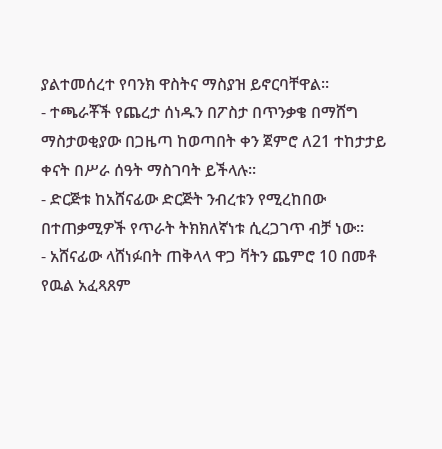ያልተመሰረተ የባንክ ዋስትና ማስያዝ ይኖርባቸዋል፡፡
- ተጫራቾች የጨረታ ሰነዱን በፖስታ በጥንቃቄ በማሸግ ማስታወቂያው በጋዜጣ ከወጣበት ቀን ጀምሮ ለ21 ተከታታይ ቀናት በሥራ ሰዓት ማስገባት ይችላሉ፡፡
- ድርጅቱ ከአሸናፊው ድርጅት ንብረቱን የሚረከበው በተጠቃሚዎች የጥራት ትክክለኛነቱ ሲረጋገጥ ብቻ ነው፡፡
- አሸናፊው ላሸነፉበት ጠቅላላ ዋጋ ቫትን ጨምሮ 10 በመቶ የዉል አፈጻጸም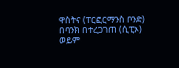ዋስትና (ፐርፎርማንስ ቦንድ) በባንክ በተረጋገጠ (ሲፒኦ) ወይም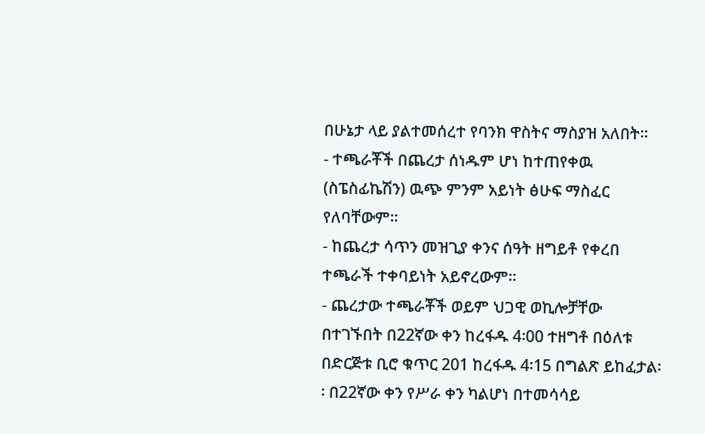በሁኔታ ላይ ያልተመሰረተ የባንክ ዋስትና ማስያዝ አለበት፡፡
- ተጫራቾች በጨረታ ሰነዱም ሆነ ከተጠየቀዉ (ስፔስፊኬሽን) ዉጭ ምንም አይነት ፅሁፍ ማስፈር የለባቸውም፡፡
- ከጨረታ ሳጥን መዝጊያ ቀንና ሰዓት ዘግይቶ የቀረበ ተጫራች ተቀባይነት አይኖረውም፡፡
- ጨረታው ተጫራቾች ወይም ህጋዊ ወኪሎቻቸው በተገኙበት በ22ኛው ቀን ከረፋዱ 4፡00 ተዘግቶ በዕለቱ በድርጅቱ ቢሮ ቁጥር 201 ከረፋዱ 4፡15 በግልጽ ይከፈታል፡፡ በ22ኛው ቀን የሥራ ቀን ካልሆነ በተመሳሳይ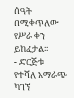ሰዓት በሚቀጥለው የሥራ ቀን ይከፈታል፡፡
- ድርጅቱ የተሻለ አማራጭ ካገኘ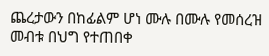ጨረታውን በከፊልም ሆነ ሙሉ በሙሉ የመሰረዝ መብቱ በህግ የተጠበቀ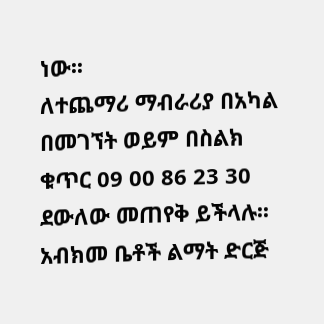ነው፡፡
ለተጨማሪ ማብራሪያ በአካል በመገኘት ወይም በስልክ ቁጥር 09 00 86 23 30 ደውለው መጠየቅ ይችላሉ፡፡
አብክመ ቤቶች ልማት ድርጅ